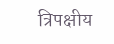त्रिपक्षीय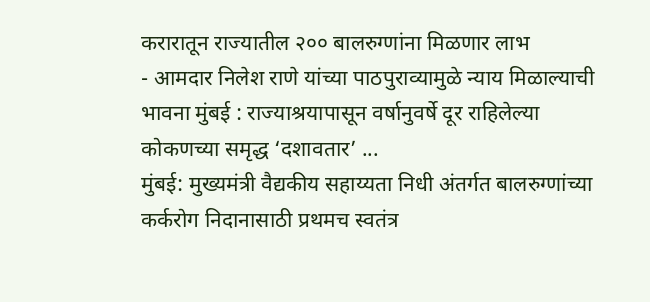करारातून राज्यातील २०० बालरुग्णांना मिळणार लाभ
- आमदार निलेश राणे यांच्या पाठपुराव्यामुळे न्याय मिळाल्याची भावना मुंबई : राज्याश्रयापासून वर्षानुवर्षे दूर राहिलेल्या कोकणच्या समृद्ध ‘दशावतार’ ...
मुंबई: मुख्यमंत्री वैद्यकीय सहाय्यता निधी अंतर्गत बालरुग्णांच्या कर्करोग निदानासाठी प्रथमच स्वतंत्र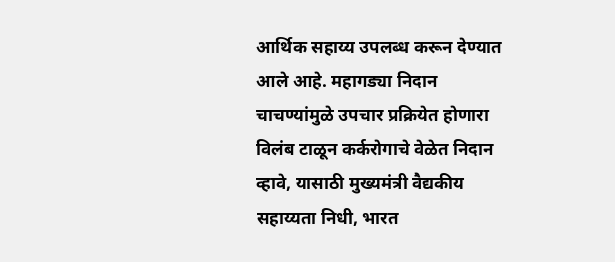आर्थिक सहाय्य उपलब्ध करून देण्यात आले आहे. महागड्या निदान चाचण्यांमुळे उपचार प्रक्रियेत होणारा विलंब टाळून कर्करोगाचे वेळेत निदान व्हावे, यासाठी मुख्यमंत्री वैद्यकीय सहाय्यता निधी, भारत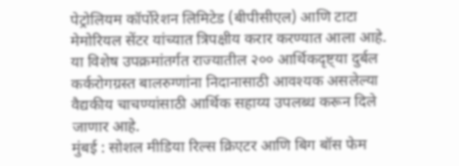पेट्रोलियम कॉर्पोरेशन लिमिटेड (बीपीसीएल) आणि टाटा मेमोरियल सेंटर यांच्यात त्रिपक्षीय करार करण्यात आला आहे. या विशेष उपक्रमांतर्गत राज्यातील २०० आर्थिकदृष्ट्या दुर्बल कर्करोगग्रस्त बालरुग्णांना निदानासाठी आवश्यक असलेल्या वैद्यकीय चाचण्यांसाठी आर्थिक सहाय्य उपलब्ध करून दिले जाणार आहे.
मुंबई : सोशल मीडिया रिल्स क्रिएटर आणि बिग बॉस फेम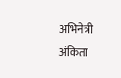अभिनेत्री अंकिता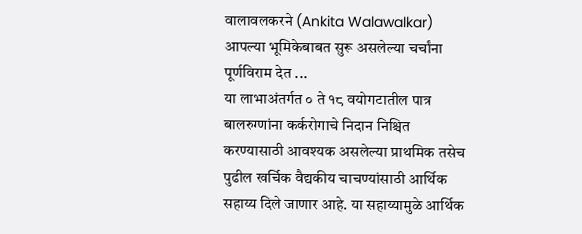वालावलकरने (Ankita Walawalkar) आपल्या भूमिकेबाबत सुरू असलेल्या चर्चांना पूर्णविराम देत ...
या लाभाअंतर्गत ० ते १८ वयोगटातील पात्र बालरुग्णांना कर्करोगाचे निदान निश्चित करण्यासाठी आवश्यक असलेल्या प्राथमिक तसेच पुढील खर्चिक वैद्यकीय चाचण्यांसाठी आर्थिक सहाय्य दिले जाणार आहे. या सहाय्यामुळे आर्थिक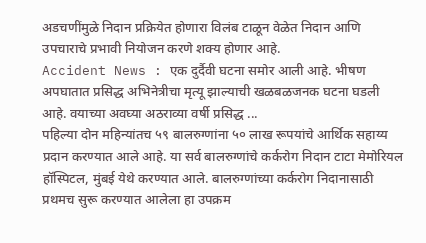अडचणींमुळे निदान प्रक्रियेत होणारा विलंब टाळून वेळेत निदान आणि उपचाराचे प्रभावी नियोजन करणे शक्य होणार आहे.
Accident News : एक दुर्दैवी घटना समोर आली आहे. भीषण अपघातात प्रसिद्ध अभिनेत्रीचा मृत्यू झाल्याची खळबळजनक घटना घडली आहे. वयाच्या अवघ्या अठराव्या वर्षी प्रसिद्ध ...
पहिल्या दोन महिन्यांतच ५९ बालरुग्णांना ५० लाख रूपयांचे आर्थिक सहाय्य प्रदान करण्यात आले आहे. या सर्व बालरुग्णांचे कर्करोग निदान टाटा मेमोरियल हॉस्पिटल, मुंबई येथे करण्यात आले. बालरुग्णांच्या कर्करोग निदानासाठी प्रथमच सुरू करण्यात आलेला हा उपक्रम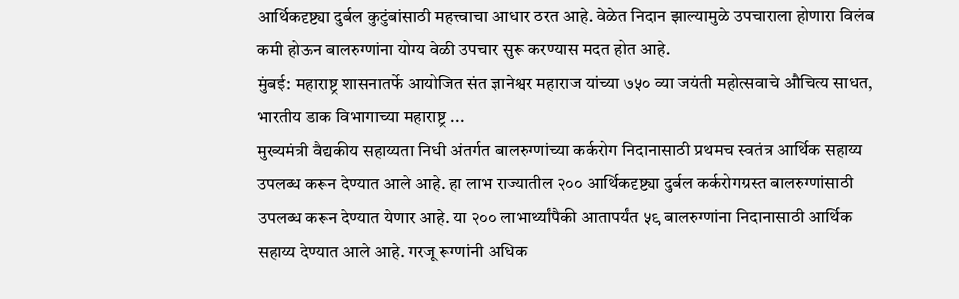आर्थिकदृष्ट्या दुर्बल कुटुंबांसाठी महत्त्वाचा आधार ठरत आहे. वेळेत निदान झाल्यामुळे उपचाराला होणारा विलंब कमी होऊन बालरुग्णांना योग्य वेळी उपचार सुरू करण्यास मदत होत आहे.
मुंबई: महाराष्ट्र शासनातर्फे आयोजित संत ज्ञानेश्वर महाराज यांच्या ७५० व्या जयंती महोत्सवाचे औचित्य साधत, भारतीय डाक विभागाच्या महाराष्ट्र ...
मुख्यमंत्री वैद्यकीय सहाय्यता निधी अंतर्गत बालरुग्णांच्या कर्करोग निदानासाठी प्रथमच स्वतंत्र आर्थिक सहाय्य उपलब्ध करून देण्यात आले आहे. हा लाभ राज्यातील २०० आर्थिकदृष्ट्या दुर्बल कर्करोगग्रस्त बालरुग्णांसाठी उपलब्ध करून देण्यात येणार आहे. या २०० लाभार्थ्यांपैकी आतापर्यंत ५९ बालरुग्णांना निदानासाठी आर्थिक सहाय्य देण्यात आले आहे. गरजू रूग्णांनी अधिक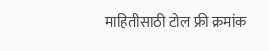माहितीसाठी टोल फ्री क्रमांक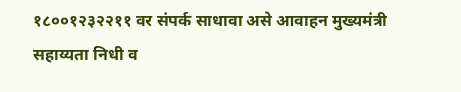१८००१२३२२११ वर संपर्क साधावा असे आवाहन मुख्यमंत्री सहाय्यता निधी व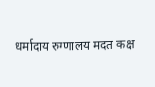धर्मादाय रुग्णालय मदत कक्ष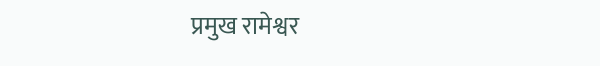प्रमुख रामेश्वर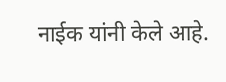नाईक यांनी केले आहे.